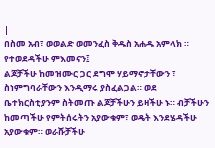|
በስመ አብ፣ ወወልድ ወመንፈስ ቅዱስ አሐዱ አምላክ ።
የተወደዳችሁ ምእመናን፤
ልጆቻችሁ ከመዝሙር ጋር ደግሞ ሃይማኖታቸውን ፣ ስነምግባራቸውን እንዲማሩ ያስፈልጋል። ወደ ቤተክርስቲያንም ስትመጡ ልጆቻችሁን ይዛችሁ ኑ። ብቻችሁን ከመጣችሁ የምትሰሩትን አያውቁም፣ ወዴት እንደሄዳችሁ አያውቁም። ወራሹቻችሁ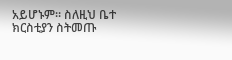አይሆኑም። ስለዚህ ቤተ ክርስቲያን ስትመጡ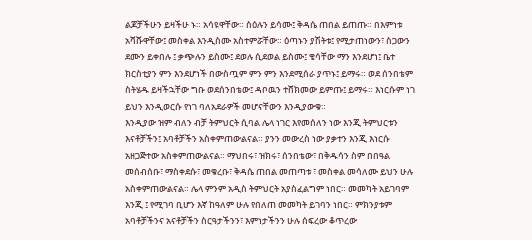ልጆቻችሁን ይዛችሁ ኑ። አሳዩዋቸው። ስዕሉን ይሳሙ፤ ቅዳሴ ጠበል ይጠጡ። በእምነቱ አሻሹዋቸው፤ መስቀል እንዲስሙ አስተምሯቸው። ዕጣኑን ያሽትቱ፤ የሚታጠነውን፣ ስጋውን ደሙን ይቀበሉ ፤ ቃጭሉን ይስሙ፤ ደወሉ ሲደወል ይስሙ፤ ቄሳቸው ማን እንደሆነ፤ ቤተ ክርስቲያን ምን እንደሆነች በውስጧም ምን ምን እንደሚሰራ ያጥኑ፤ ይማሩ። ወደ ሰንበቴም ስትሄዱ ይዛችኋቸው ግቡ ወደሰንበቴው፤ ዳቦዉን ተሸክመው ይምጡ፤ ይማሩ። እነርሱም ነገ ይህን እንዲወርሱ የነገ ባለአደራዎች መሆናቸውን እንዲያውቁ።
እንዲያው ዝም ብለን ብቻ ትምህርት ሲባል ሌላ ነገር እየመሰለን ነው እንጂ ትምህርቱን እናቶቻችን፤ አባቶቻችን አስቀምጠውልናል። ያንን መውረስ ነው ያቃተን እንጂ እነርሱ አዘጋጅተው አስቀምጠውልናል። ማህበሩ፣ ዝክሩ፣ ሰንበቴው፣ በቅዱሳን ስም በበዓል መሰብሰቡ፣ ማስቀደሱ፣ መቁረቡ፣ ቅዳሴ ጠበል መጠጣቱ ፣ መስቀል መሳለሙ ይህን ሁሉ አስቀምጠውልናል። ሌላ ምንም አዲስ ትምህርት አያስፈልግም ነበር። መመካት አይገባም እንጂ ፤ የሚገባ ቢሆን እኛ ከዓለም ሁሉ የበለጠ መመካት ይገባን ነበር። ምክንያቱም አባቶቻችንና አናቶቻችን ስርዓታችንን፣ እምነታችንን ሁሉ ሰፍረው ቆጥረው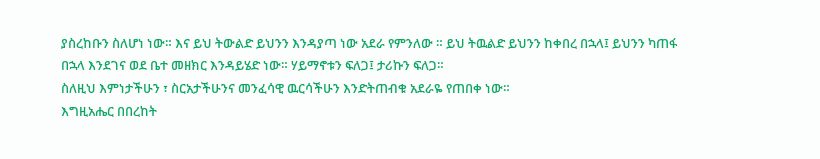ያስረከቡን ስለሆነ ነው። እና ይህ ትውልድ ይህንን እንዳያጣ ነው አደራ የምንለው ። ይህ ትዉልድ ይህንን ከቀበረ በኋላ፤ ይህንን ካጠፋ በኋላ እንደገና ወደ ቤተ መዘክር እንዳይሄድ ነው። ሃይማኖቱን ፍለጋ፤ ታሪኩን ፍለጋ።
ስለዚህ እምነታችሁን ፣ ስርአታችሁንና መንፈሳዊ ዉርሳችሁን እንድትጠብቁ አደራዬ የጠበቀ ነው።
እግዚአሔር በበረከት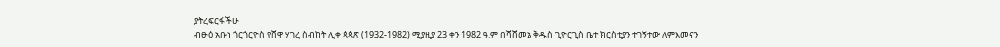ያትረፍርፋችሁ
ብፁዕ አቡነ ጎርጎርዮስ የሸዋ ሃገረ ስብከት ሊቀ ጳጳጽ (1932-1982) ሚያዚያ 23 ቀን 1982 ዓ.ም በሻሸመኔ ቅዱስ ጊዮርጊስ ቤተ ክርስቲያን ተገኝተው ለምእመናን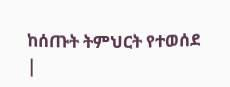ከሰጡት ትምህርት የተወሰደ
|